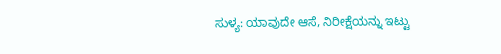ಸುಳ್ಯ: ಯಾವುದೇ ಆಸೆ, ನಿರೀಕ್ಷೆಯನ್ನು ಇಟ್ಟು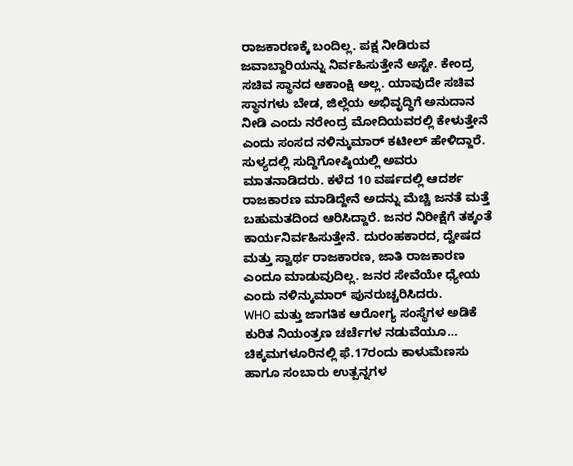ರಾಜಕಾರಣಕ್ಕೆ ಬಂದಿಲ್ಲ. ಪಕ್ಷ ನೀಡಿರುವ ಜವಾಬ್ದಾರಿಯನ್ನು ನಿರ್ವಹಿಸುತ್ತೇನೆ ಅಸ್ಟೇ. ಕೇಂದ್ರ ಸಚಿವ ಸ್ಥಾನದ ಆಕಾಂಕ್ಷಿ ಅಲ್ಲ. ಯಾವುದೇ ಸಚಿವ ಸ್ಥಾನಗಳು ಬೇಡ, ಜಿಲ್ಲೆಯ ಅಭಿವೃದ್ಧಿಗೆ ಅನುದಾನ ನೀಡಿ ಎಂದು ನರೇಂದ್ರ ಮೋದಿಯವರಲ್ಲಿ ಕೇಳುತ್ತೇನೆ ಎಂದು ಸಂಸದ ನಳಿನ್ಕುಮಾರ್ ಕಟೀಲ್ ಹೇಳಿದ್ದಾರೆ.
ಸುಳ್ಯದಲ್ಲಿ ಸುದ್ದಿಗೋಷ್ಠಿಯಲ್ಲಿ ಅವರು ಮಾತನಾಡಿದರು. ಕಳೆದ 10 ವರ್ಷದಲ್ಲಿ ಆದರ್ಶ ರಾಜಕಾರಣ ಮಾಡಿದ್ದೇನೆ ಅದನ್ನು ಮೆಚ್ಚಿ ಜನತೆ ಮತ್ತೆ ಬಹುಮತದಿಂದ ಆರಿಸಿದ್ದಾರೆ. ಜನರ ನಿರೀಕ್ಷೆಗೆ ತಕ್ಕಂತೆ ಕಾರ್ಯನಿರ್ವಹಿಸುತ್ತೇನೆ. ದುರಂಹಕಾರದ, ದ್ವೇಷದ ಮತ್ತು ಸ್ವಾರ್ಥ ರಾಜಕಾರಣ, ಜಾತಿ ರಾಜಕಾರಣ ಎಂದೂ ಮಾಡುವುದಿಲ್ಲ. ಜನರ ಸೇವೆಯೇ ಧ್ಯೇಯ ಎಂದು ನಳಿನ್ಕುಮಾರ್ ಪುನರುಚ್ಚರಿಸಿದರು.
WHO ಮತ್ತು ಜಾಗತಿಕ ಆರೋಗ್ಯ ಸಂಸ್ಥೆಗಳ ಅಡಿಕೆ ಕುರಿತ ನಿಯಂತ್ರಣ ಚರ್ಚೆಗಳ ನಡುವೆಯೂ…
ಚಿಕ್ಕಮಗಳೂರಿನಲ್ಲಿ ಫೆ.17ರಂದು ಕಾಳುಮೆಣಸು ಹಾಗೂ ಸಂಬಾರು ಉತ್ಪನ್ನಗಳ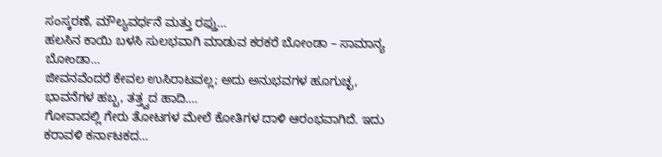ಸಂಸ್ಕರಣೆ, ಮೌಲ್ಯವರ್ಧನೆ ಮತ್ತು ರಫ್ತು…
ಹಲಸಿನ ಕಾಯಿ ಬಳಸಿ ಸುಲಭವಾಗಿ ಮಾಡುವ ಕರಕರೆ ಬೋಂಡಾ – ಸಾಮಾನ್ಯ ಬೋಂಡಾ…
ಜೀವನವೆಂದರೆ ಕೇವಲ ಉಸಿರಾಟವಲ್ಲ; ಅದು ಅನುಭವಗಳ ಹೂಗುಚ್ಛ, ಭಾವನೆಗಳ ಹಬ್ಬ, ತತ್ತ್ವದ ಹಾದಿ.…
ಗೋವಾದಲ್ಲಿ ಗೇರು ತೋಟಗಳ ಮೇಲೆ ಕೋತಿಗಳ ದಾಳಿ ಆರಂಭವಾಗಿದೆ. ಇದು ಕರಾವಳಿ ಕರ್ನಾಟಕದ…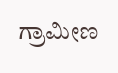ಗ್ರಾಮೀಣ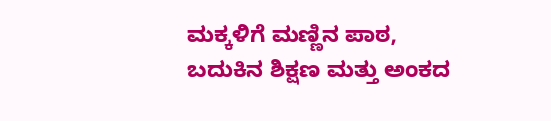ಮಕ್ಕಳಿಗೆ ಮಣ್ಣಿನ ಪಾಠ, ಬದುಕಿನ ಶಿಕ್ಷಣ ಮತ್ತು ಅಂಕದ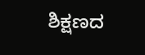ಶಿಕ್ಷಣದ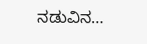ನಡುವಿನ…